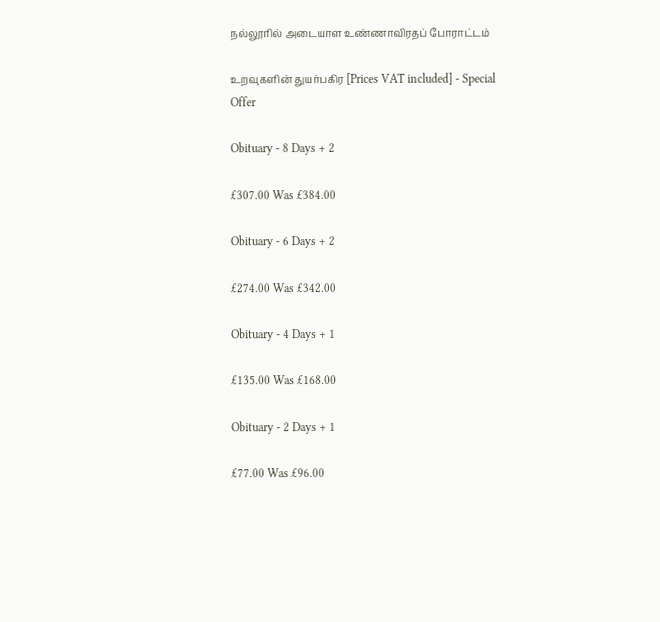நல்லூரில் அடையாள உண்ணாவிரதப் போராட்டம்

உறவுகளின் துயர்பகிர [Prices VAT included] - Special Offer

Obituary - 8 Days + 2

£307.00 Was £384.00

Obituary - 6 Days + 2

£274.00 Was £342.00

Obituary - 4 Days + 1

£135.00 Was £168.00

Obituary - 2 Days + 1

£77.00 Was £96.00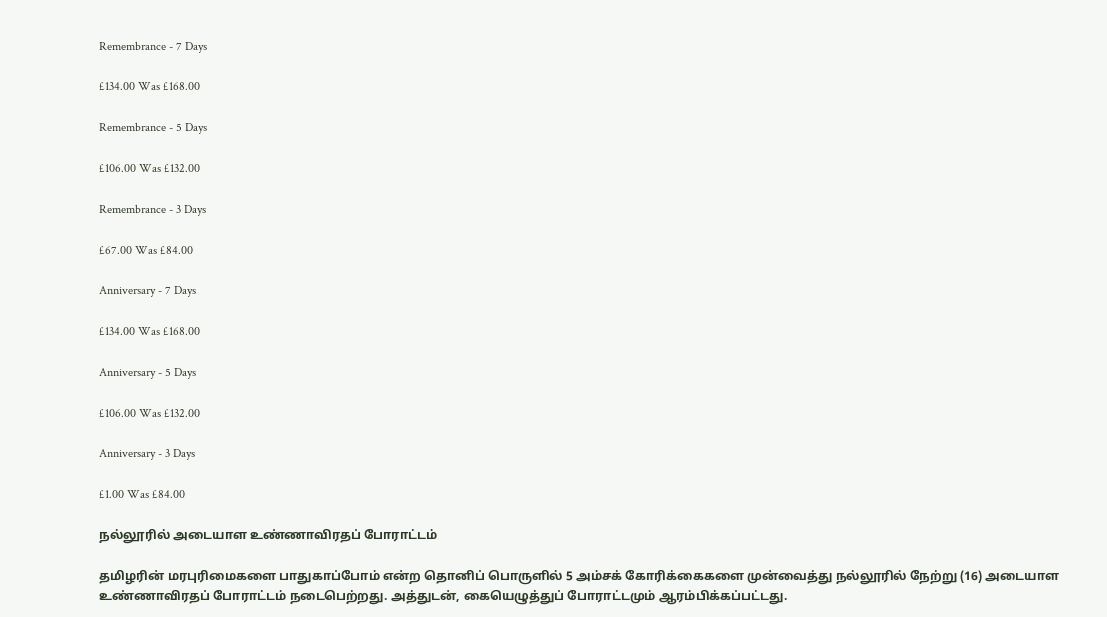Remembrance - 7 Days

£134.00 Was £168.00

Remembrance - 5 Days

£106.00 Was £132.00

Remembrance - 3 Days

£67.00 Was £84.00

Anniversary - 7 Days

£134.00 Was £168.00

Anniversary - 5 Days

£106.00 Was £132.00

Anniversary - 3 Days

£1.00 Was £84.00

நல்லூரில் அடையாள உண்ணாவிரதப் போராட்டம்

தமிழரின் மரபுரிமைகளை பாதுகாப்போம் என்ற தொனிப் பொருளில் 5 அம்சக் கோரிக்கைகளை முன்வைத்து நல்லூரில் நேற்று (16) அடையாள உண்ணாவிரதப் போராட்டம் நடைபெற்றது. அத்துடன், கையெழுத்துப் போராட்டமும் ஆரம்பிக்கப்பட்டது.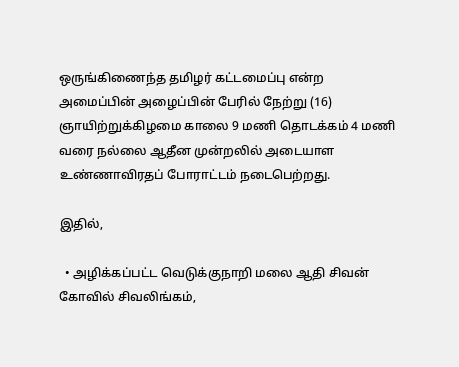ஒருங்கிணைந்த தமிழர் கட்டமைப்பு என்ற அமைப்பின் அழைப்பின் பேரில் நேற்று (16) ஞாயிற்றுக்கிழமை காலை 9 மணி தொடக்கம் 4 மணி வரை நல்லை ஆதீன முன்றலில் அடையாள உண்ணாவிரதப் போராட்டம் நடைபெற்றது.

இதில்,

  • அழிக்கப்பட்ட வெடுக்குநாறி மலை ஆதி சிவன் கோவில் சிவலிங்கம்,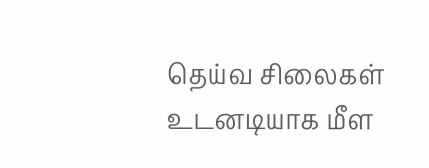தெய்வ சிலைகள் உடனடியாக மீள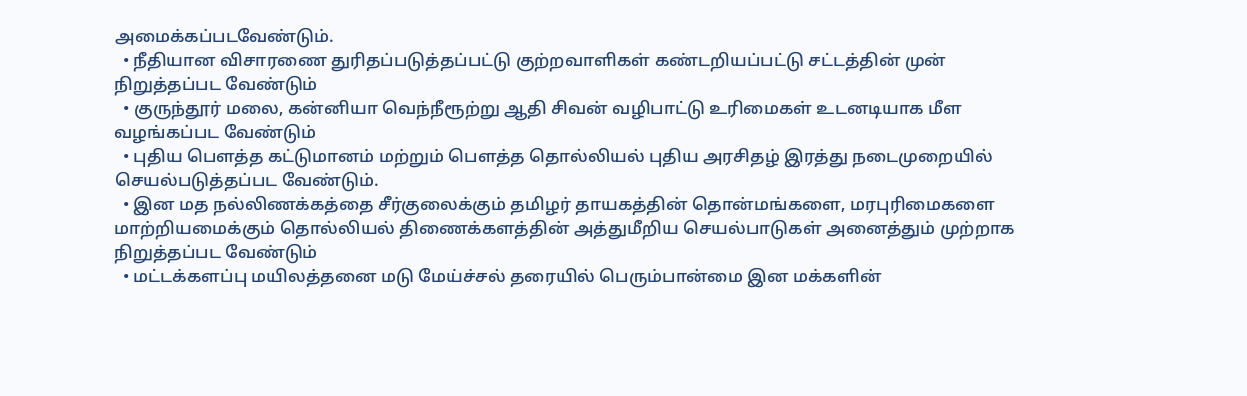அமைக்கப்படவேண்டும்.
  • நீதியான விசாரணை துரிதப்படுத்தப்பட்டு குற்றவாளிகள் கண்டறியப்பட்டு சட்டத்தின் முன் நிறுத்தப்பட வேண்டும்
  • குருந்தூர் மலை, கன்னியா வெந்நீரூற்று ஆதி சிவன் வழிபாட்டு உரிமைகள் உடனடியாக மீள வழங்கப்பட வேண்டும்
  • புதிய பௌத்த கட்டுமானம் மற்றும் பௌத்த தொல்லியல் புதிய அரசிதழ் இரத்து நடைமுறையில் செயல்படுத்தப்பட வேண்டும்.
  • இன மத நல்லிணக்கத்தை சீர்குலைக்கும் தமிழர் தாயகத்தின் தொன்மங்களை, மரபுரிமைகளை மாற்றியமைக்கும் தொல்லியல் திணைக்களத்தின் அத்துமீறிய செயல்பாடுகள் அனைத்தும் முற்றாக நிறுத்தப்பட வேண்டும்
  • மட்டக்களப்பு மயிலத்தனை மடு மேய்ச்சல் தரையில் பெரும்பான்மை இன மக்களின்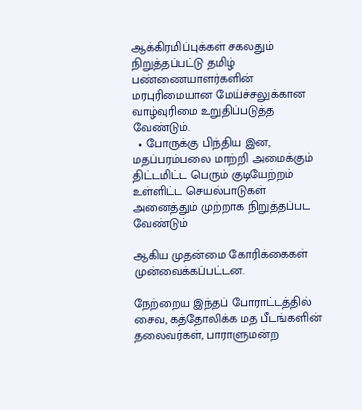ஆக்கிரமிப்புக்கள் சகலதும் நிறுத்தப்பட்டு தமிழ் பண்ணையாளர்களின் மரபுரிமையான மேய்ச்சலுக்கான வாழ்வுரிமை உறுதிப்படுத்த வேண்டும்.
  • போருக்கு பிந்திய இன, மதப்பரம்பலை மாற்றி அமைக்கும் திட்டமிட்ட பெரும் குடியேற்றம் உள்ளிட்ட செயல்பாடுகள் அனைத்தும் முற்றாக நிறுத்தப்பட வேண்டும்

ஆகிய முதன்மை கோரிக்கைகள் முன்வைக்கப்பட்டன.

நேற்றைய இந்தப் போராட்டத்தில் சைவ, கத்தோலிக்க மத பீடங்களின் தலைவர்கள், பாராளுமன்ற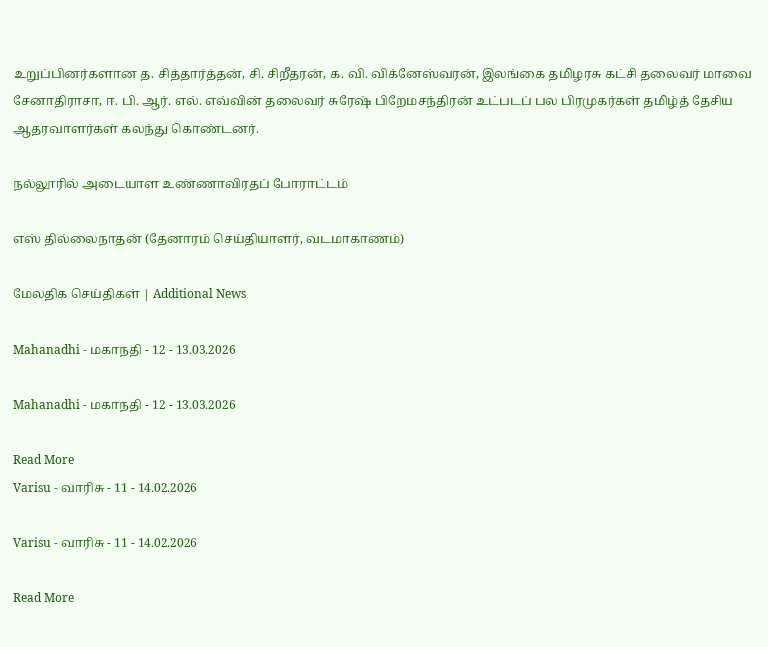உறுப்பினர்களான த. சித்தார்த்தன், சி. சிறீதரன், க. வி. விக்னேஸ்வரன், இலங்கை தமிழரசு கட்சி தலைவர் மாவை சேனாதிராசா, ஈ. பி. ஆர். எல். எவ்வின் தலைவர் சுரேஷ் பிறேமசந்திரன் உட்படப் பல பிரமுகர்கள் தமிழ்த் தேசிய ஆதரவாளர்கள் கலந்து கொண்டனர்.

நல்லூரில் அடையாள உண்ணாவிரதப் போராட்டம்

எஸ் தில்லைநாதன் (தேனாரம் செய்தியாளர், வடமாகாணம்)

மேலதிக செய்திகள் | Additional News

Mahanadhi - மகாநதி - 12 - 13.03.2026

Mahanadhi - மகாநதி - 12 - 13.03.2026

Read More
Varisu - வாரிசு - 11 - 14.02.2026

Varisu - வாரிசு - 11 - 14.02.2026

Read More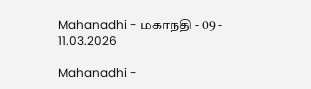Mahanadhi - மகாநதி - 09 - 11.03.2026

Mahanadhi -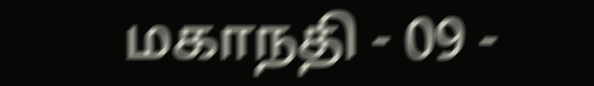மகாநதி - 09 -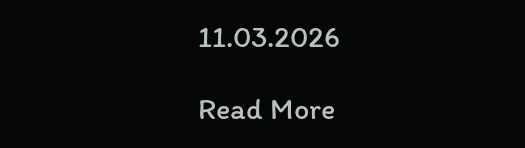11.03.2026

Read More